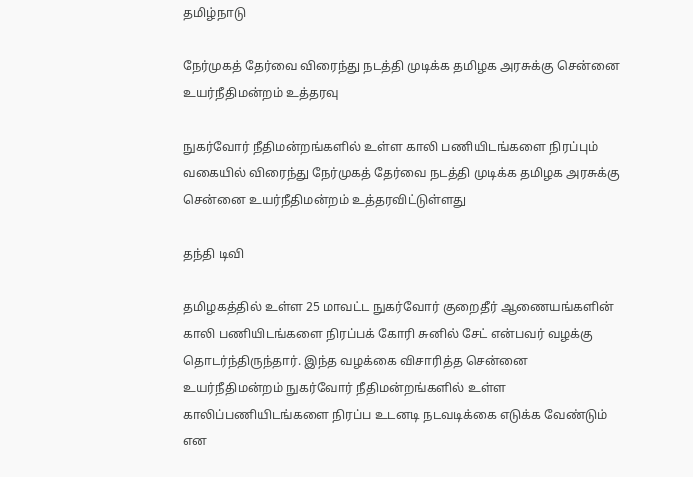தமிழ்நாடு

நேர்முகத் தேர்வை விரைந்து நடத்தி முடிக்க தமிழக அரசுக்கு சென்னை உயர்நீதிமன்றம் உத்தரவு

நுகர்வோர் நீதிமன்றங்களில் உள்ள காலி பணியிடங்களை நிரப்பும் வகையில் விரைந்து நேர்முகத் தேர்வை நடத்தி முடிக்க தமிழக அரசுக்கு சென்னை உயர்நீதிமன்றம் உத்தரவிட்டுள்ளது

தந்தி டிவி

தமிழகத்தில் உள்ள 25 மாவட்ட நுகர்வோர் குறைதீர் ஆணையங்களின் காலி பணியிடங்களை நிரப்பக் கோரி சுனில் சேட் என்பவர் வழக்கு தொடர்ந்திருந்தார். இந்த வழக்கை விசாரித்த சென்னை உயர்நீதிமன்றம் நுகர்வோர் நீதிமன்றங்களில் உள்ள காலிப்பணியிடங்களை நிரப்ப உடனடி நடவடிக்கை எடுக்க வேண்டும் என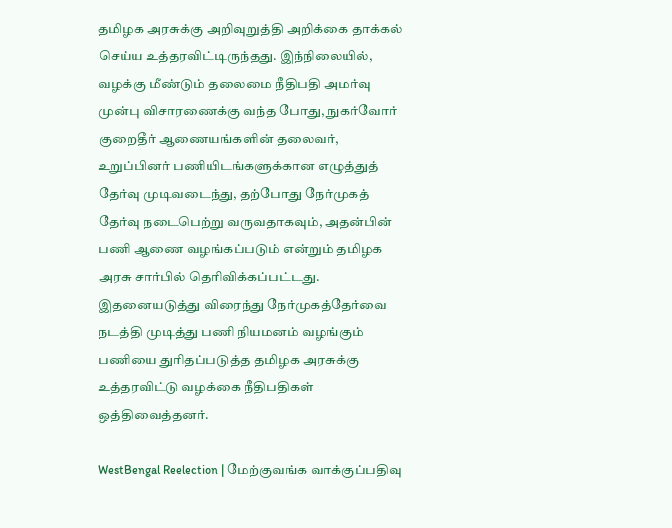தமிழக அரசுக்கு அறிவுறுத்தி அறிக்கை தாக்கல் செய்ய உத்தரவிட்டிருந்தது. இந்நிலையில், வழக்கு மீண்டும் தலைமை நீதிபதி அமர்வு முன்பு விசாரணைக்கு வந்த போது, நுகர்வோர் குறைதீர் ஆணையங்களின் தலைவர், உறுப்பினர் பணியிடங்களுக்கான எழுத்துத் தேர்வு முடிவடைந்து, தற்போது நேர்முகத் தேர்வு நடைபெற்று வருவதாகவும், அதன்பின் பணி ஆணை வழங்கப்படும் என்றும் தமிழக அரசு சார்பில் தெரிவிக்கப்பட்டது. இதனையடுத்து விரைந்து நேர்முகத்தேர்வை நடத்தி முடித்து பணி நியமனம் வழங்கும் பணியை துரிதப்படுத்த தமிழக அரசுக்கு உத்தரவிட்டு வழக்கை நீதிபதிகள் ஒத்திவைத்தனர்.

WestBengal Reelection | மேற்குவங்க வாக்குப்பதிவு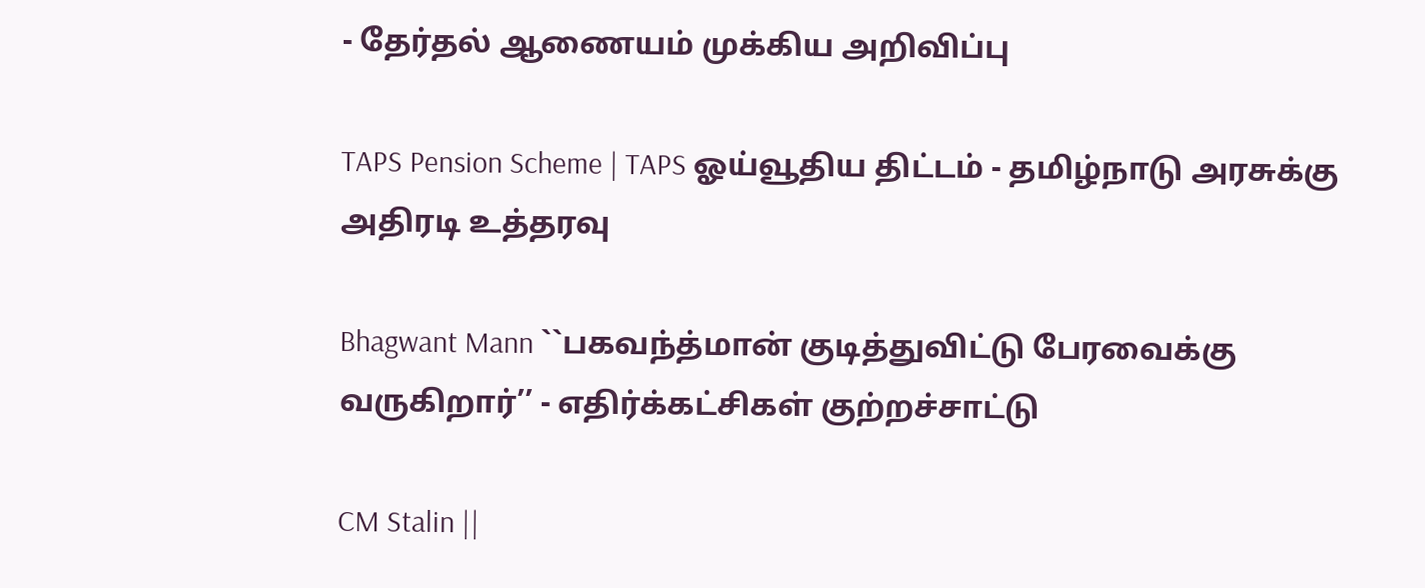- தேர்தல் ஆணையம் முக்கிய அறிவிப்பு

TAPS Pension Scheme | TAPS ஓய்வூதிய திட்டம் - தமிழ்நாடு அரசுக்கு அதிரடி உத்தரவு

Bhagwant Mann ``பகவந்த்மான் குடித்துவிட்டு பேரவைக்கு வருகிறார்’’ - எதிர்க்கட்சிகள் குற்றச்சாட்டு

CM Stalin ||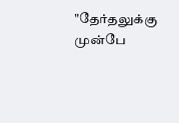"தேர்தலுக்கு முன்பே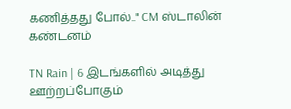கணித்தது போல்.." CM ஸ்டாலின் கண்டனம்

TN Rain | 6 இடங்களில் அடித்து ஊற்றப்போகும்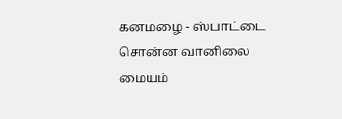கனமழை - ஸ்பாட்டை சொன்ன வானிலை மையம்